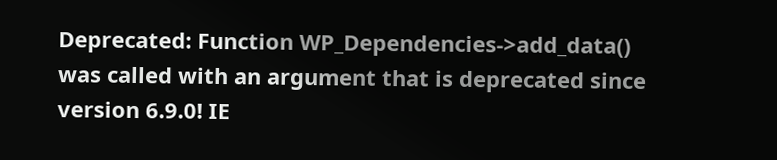Deprecated: Function WP_Dependencies->add_data() was called with an argument that is deprecated since version 6.9.0! IE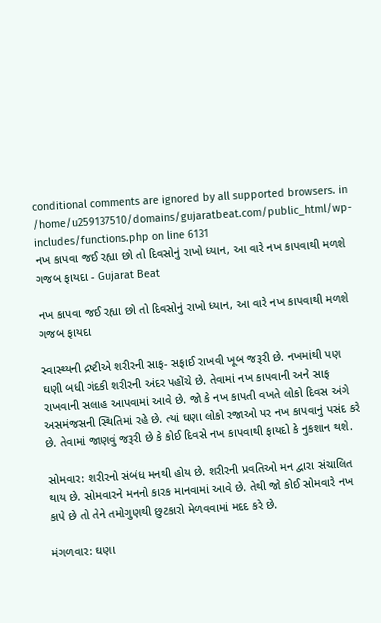conditional comments are ignored by all supported browsers. in /home/u259137510/domains/gujaratbeat.com/public_html/wp-includes/functions.php on line 6131
નખ કાપવા જઈ રહ્યા છો તો દિવસોનું રાખો ધ્યાન, આ વારે નખ કાપવાથી મળશે ગજબ ફાયદા - Gujarat Beat

નખ કાપવા જઈ રહ્યા છો તો દિવસોનું રાખો ધ્યાન, આ વારે નખ કાપવાથી મળશે ગજબ ફાયદા

સ્વાસ્થ્યની દ્રષ્ટીએ શરીરની સાફ- સફાઈ રાખવી ખૂબ જરૂરી છે. નખમાંથી પણ ઘણી બધી ગંદકી શરીરની અંદર પહોંચે છે. તેવામાં નખ કાપવાની અને સાફ રાખવાની સલાહ આપવામાં આવે છે. જો કે નખ કાપતી વખતે લોકો દિવસ અંગે અસમંજસની સ્થિતિમાં રહે છે. ત્યાં ઘણા લોકો રજાઓ પર નખ કાપવાનું પસંદ કરે છે. તેવામાં જાણવું જરૂરી છે કે કોઈ દિવસે નખ કાપવાથી ફાયદો કે નુકશાન થશે.

સોમવાર: શરીરનો સંબંધ મનથી હોય છે. શરીરની પ્રવતિઓ મન દ્વારા સંચાલિત થાય છે. સોમવારને મનનો કારક માનવામાં આવે છે. તેથી જો કોઈ સોમવારે નખ કાપે છે તો તેને તમોગુણથી છુટકારો મેળવવામાં મદદ કરે છે.

મંગળવાર: ઘણા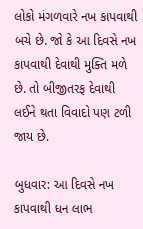લોકો મંગળવારે નખ કાપવાથી બચે છે. જો કે આ દિવસે નખ કાપવાથી દેવાથી મુક્તિ મળે છે. તો બીજીતરફ દેવાથી લઈને થતા વિવાદો પણ ટળી જાય છે.

બુધવાર: આ દિવસે નખ કાપવાથી ધન લાભ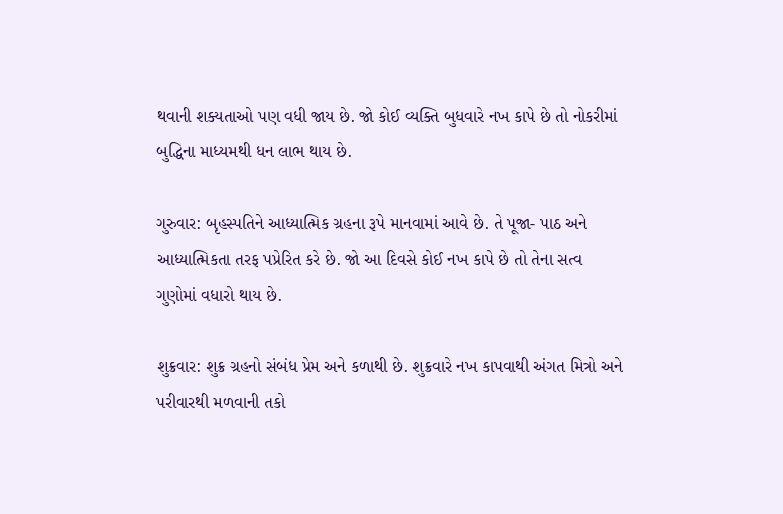થવાની શક્યતાઓ પણ વધી જાય છે. જો કોઈ વ્યક્તિ બુધવારે નખ કાપે છે તો નોકરીમાં બુદ્ધિના માધ્યમથી ધન લાભ થાય છે.

ગુરુવાર: બૃહસ્પતિને આધ્યાત્મિક ગ્રહના રૂપે માનવામાં આવે છે. તે પૂજા- પાઠ અને આધ્યાત્મિકતા તરફ પપ્રેરિત કરે છે. જો આ દિવસે કોઈ નખ કાપે છે તો તેના સત્વ ગુણોમાં વધારો થાય છે.

શુક્રવાર: શુક્ર ગ્રહનો સંબંધ પ્રેમ અને કળાથી છે. શુક્રવારે નખ કાપવાથી અંગત મિત્રો અને પરીવારથી મળવાની તકો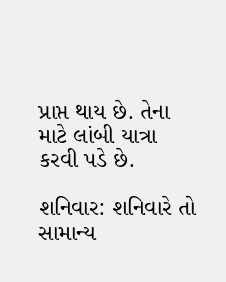પ્રાપ્ત થાય છે. તેના માટે લાંબી યાત્રા કરવી પડે છે.

શનિવાર: શનિવારે તો સામાન્ય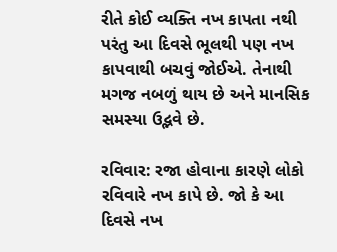રીતે કોઈ વ્યક્તિ નખ કાપતા નથી પરંતુ આ દિવસે ભૂલથી પણ નખ કાપવાથી બચવું જોઈએ. તેનાથી મગજ નબળું થાય છે અને માનસિક સમસ્યા ઉદ્ભવે છે.

રવિવાર: રજા હોવાના કારણે લોકો રવિવારે નખ કાપે છે. જો કે આ દિવસે નખ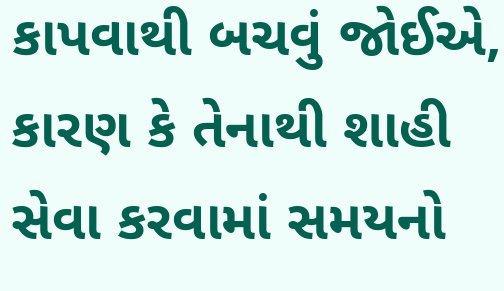કાપવાથી બચવું જોઈએ, કારણ કે તેનાથી શાહી સેવા કરવામાં સમયનો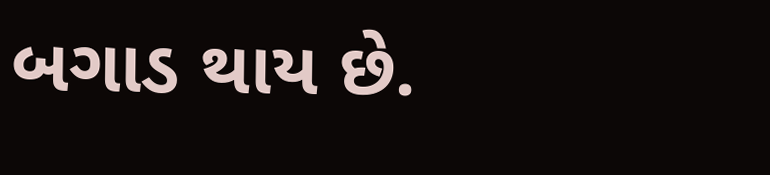બગાડ થાય છે.